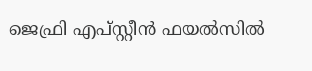ജെഫ്രി എപ്സ്റ്റീൻ ഫയൽസിൽ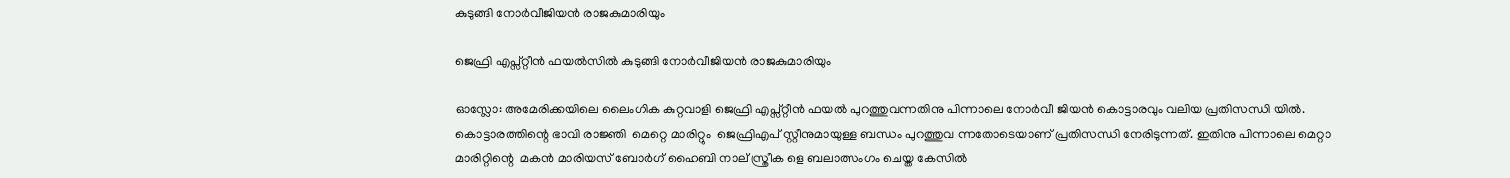കുടുങ്ങി നോർവീജിയൻ രാജകുമാരിയും

ജെഫ്രി എപ്സ്റ്റീൻ ഫയൽസിൽ കുടുങ്ങി നോർവീജിയൻ രാജകുമാരിയും

ഓസ്ലോ: അമേരിക്കയിലെ ലൈംഗിക കുറ്റവാളി ജെഫ്രി എപ്സ്റ്റീൻ ഫയൽ പുറത്തുവന്നതിനു പിന്നാലെ നോർവീ ജിയൻ കൊട്ടാരവും വലിയ പ്രതിസന്ധി യിൽ. കൊട്ടാരത്തിന്റെ ഭാവി രാജ്ഞി  മെറ്റെ മാരിറ്റും  ജെഫ്രിഎപ് സ്റ്റീനുമായുള്ള ബന്ധം പുറത്തുവ ന്നതോടെയാണ് പ്രതിസന്ധി നേരിടുന്നത്. ഇതിനു പിന്നാലെ മെറ്റാ മാരിറ്റിന്റെ  മകൻ മാരിയസ് ബോർഗ് ഹൈബി നാല് സ്ത്രീക ളെ ബലാത്സംഗം ചെയ്ത കേസിൽ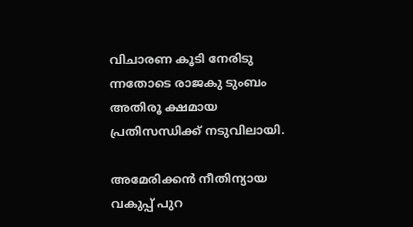വിചാരണ കൂടി നേരിടു ന്നതോടെ രാജകു ടുംബം അതിരൂ ക്ഷമായ പ്രതിസന്ധിക്ക് നടുവിലായി.

അമേരിക്കൻ നീതിന്യായ വകുപ്പ് പുറ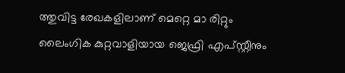ത്തുവിട്ട രേഖകളിലാണ് മെറ്റെ മാ രിറ്റും ലൈംഗിക കുറ്റവാളിയായ ജെഫ്രി എപ്സ്റ്റീനും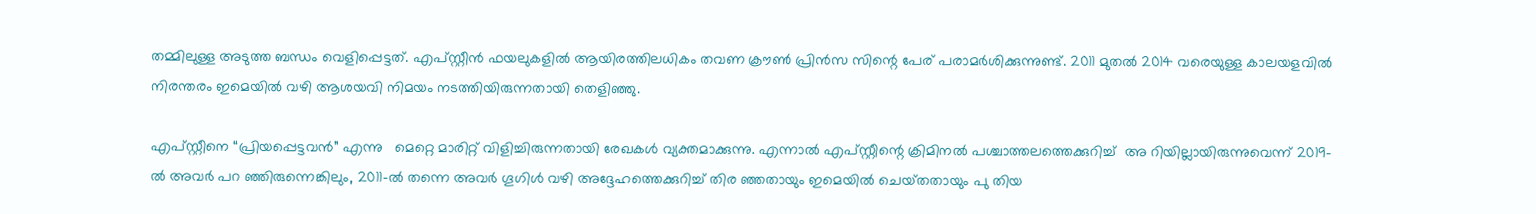തമ്മിലുള്ള അടുത്ത ബന്ധം വെളിപ്പെട്ടത്. എപ്സ്റ്റീൻ ഫയലുകളിൽ ആയിരത്തിലധികം തവണ ക്രൗൺ പ്രിൻസ സിന്റെ പേര് പരാമർശിക്കുന്നുണ്ട്. 2011 മുതൽ 2014 വരെയുള്ള കാലയളവിൽ  നിരന്തരം ഇമെയിൽ വഴി ആശയവി നിമയം നടത്തിയിരുന്നതായി തെളിഞ്ഞു.

എപ്സ്റ്റീനെ “പ്രിയപ്പെട്ടവൻ” എന്നു   മെറ്റെ മാരിറ്റ് വിളിച്ചിരുന്നതായി രേഖകൾ വ്യക്തമാക്കുന്നു. എന്നാൽ എപ്സ്റ്റീന്റെ ക്രിമിനൽ പശ്ചാത്തലത്തെക്കുറിച്ച്  അ റിയില്ലായിരുന്നുവെന്ന് 2019-ൽ അവർ പറ ഞ്ഞിരുന്നെങ്കിലും, 2011-ൽ തന്നെ അവർ ഗൂഗിൾ വഴി അദ്ദേഹത്തെക്കുറിച്ച് തിര ഞ്ഞതായും ഇമെയിൽ ചെയ്‌തതായും പു തിയ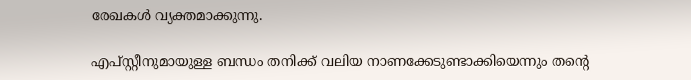രേഖകൾ വ്യക്തമാക്കുന്നു.

എപ്സ്റ്റീനുമായുള്ള ബന്ധം തനിക്ക് വലിയ നാണക്കേടുണ്ടാക്കിയെന്നും തന്റെ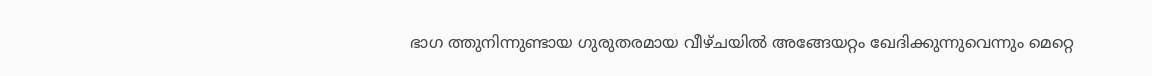ഭാഗ ത്തുനിന്നുണ്ടായ ഗുരുതരമായ വീഴ്ചയിൽ അങ്ങേയറ്റം ഖേദിക്കുന്നുവെന്നും മെറ്റെ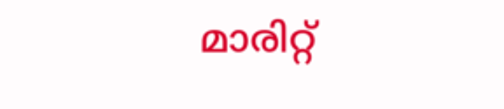മാരിറ്റ്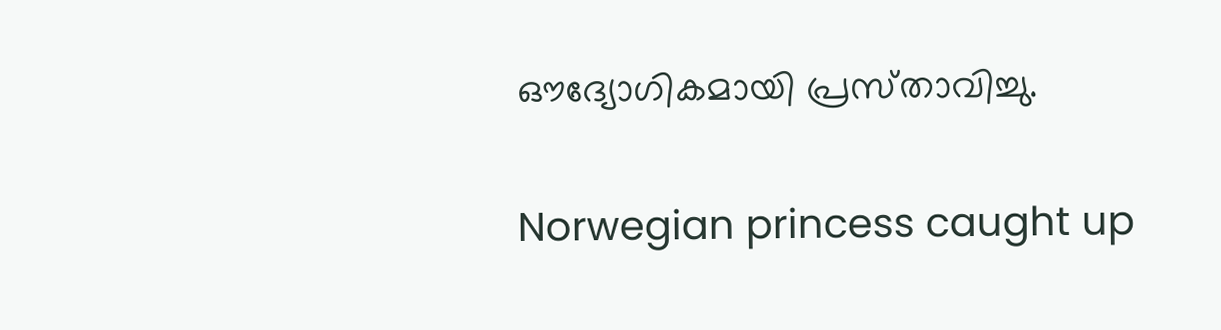ഔദ്യോഗികമായി പ്രസ്‌താവിച്ചു.

Norwegian princess caught up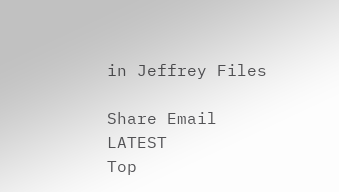in Jeffrey Files

Share Email
LATEST
Top